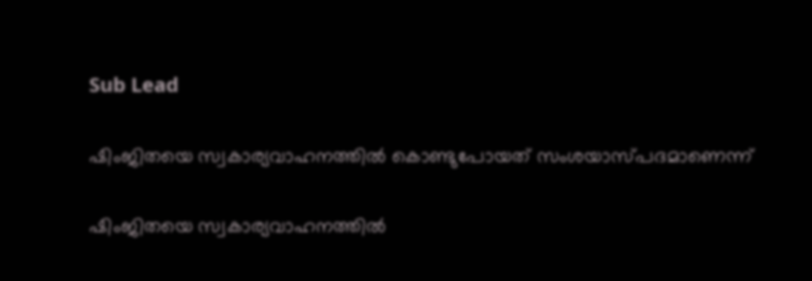Sub Lead

ഷിംജിതയെ സ്വകാര്യവാഹനത്തില്‍ കൊണ്ടുപോയത് സംശയാസ്പദമാണെന്ന്

ഷിംജിതയെ സ്വകാര്യവാഹനത്തില്‍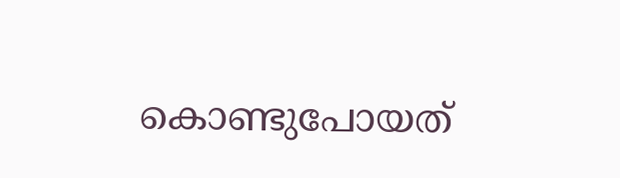കൊണ്ടുപോയത്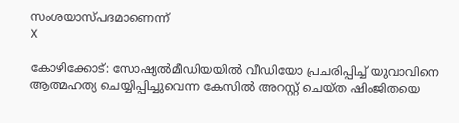സംശയാസ്പദമാണെന്ന്
X

കോഴിക്കോട്: സോഷ്യല്‍മീഡിയയില്‍ വീഡിയോ പ്രചരിപ്പിച്ച് യുവാവിനെ ആത്മഹത്യ ചെയ്യിപ്പിച്ചുവെന്ന കേസില്‍ അറസ്റ്റ് ചെയ്ത ഷിംജിതയെ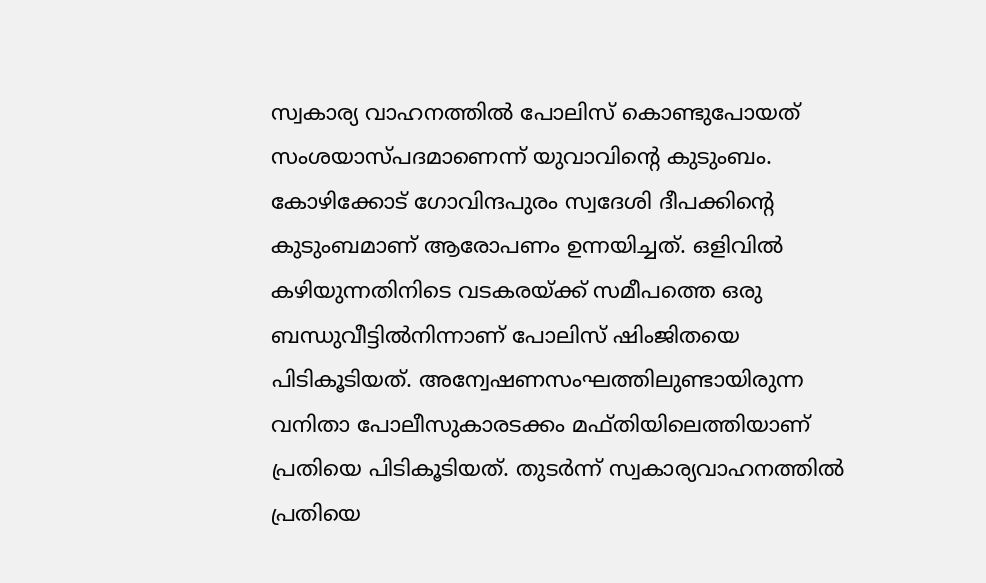സ്വകാര്യ വാഹനത്തില്‍ പോലിസ് കൊണ്ടുപോയത് സംശയാസ്പദമാണെന്ന് യുവാവിന്റെ കുടുംബം. കോഴിക്കോട് ഗോവിന്ദപുരം സ്വദേശി ദീപക്കിന്റെ കുടുംബമാണ് ആരോപണം ഉന്നയിച്ചത്. ഒളിവില്‍ കഴിയുന്നതിനിടെ വടകരയ്ക്ക് സമീപത്തെ ഒരു ബന്ധുവീട്ടില്‍നിന്നാണ് പോലിസ് ഷിംജിതയെ പിടികൂടിയത്. അന്വേഷണസംഘത്തിലുണ്ടായിരുന്ന വനിതാ പോലീസുകാരടക്കം മഫ്തിയിലെത്തിയാണ് പ്രതിയെ പിടികൂടിയത്. തുടര്‍ന്ന് സ്വകാര്യവാഹനത്തില്‍ പ്രതിയെ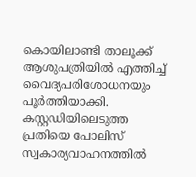കൊയിലാണ്ടി താലൂക്ക് ആശുപത്രിയില്‍ എത്തിച്ച് വൈദ്യപരിശോധനയും പൂര്‍ത്തിയാക്കി. കസ്റ്റഡിയിലെടുത്ത പ്രതിയെ പോലിസ് സ്വകാര്യവാഹനത്തില്‍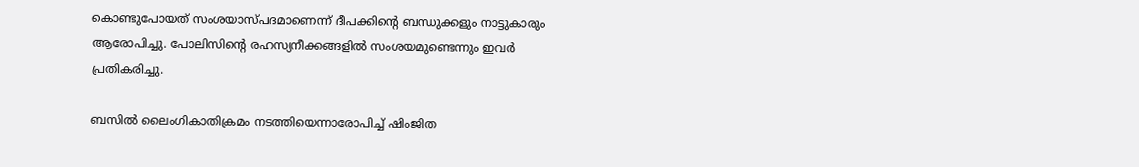കൊണ്ടുപോയത് സംശയാസ്പദമാണെന്ന് ദീപക്കിന്റെ ബന്ധുക്കളും നാട്ടുകാരും ആരോപിച്ചു. പോലിസിന്റെ രഹസ്യനീക്കങ്ങളില്‍ സംശയമുണ്ടെന്നും ഇവര്‍ പ്രതികരിച്ചു.

ബസില്‍ ലൈംഗികാതിക്രമം നടത്തിയെന്നാരോപിച്ച് ഷിംജിത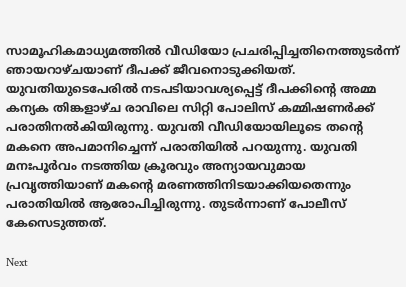സാമൂഹികമാധ്യമത്തില്‍ വീഡിയോ പ്രചരിപ്പിച്ചതിനെത്തുടര്‍ന്ന് ഞായറാഴ്ചയാണ് ദീപക്ക് ജീവനൊടുക്കിയത്. യുവതിയുടെപേരില്‍ നടപടിയാവശ്യപ്പെട്ട് ദീപക്കിന്റെ അമ്മ കന്യക തിങ്കളാഴ്ച രാവിലെ സിറ്റി പോലിസ് കമ്മിഷണര്‍ക്ക് പരാതിനല്‍കിയിരുന്നു. യുവതി വീഡിയോയിലൂടെ തന്റെ മകനെ അപമാനിച്ചെന്ന് പരാതിയില്‍ പറയുന്നു. യുവതി മനഃപൂര്‍വം നടത്തിയ ക്രൂരവും അന്യായവുമായ പ്രവൃത്തിയാണ് മകന്റെ മരണത്തിനിടയാക്കിയതെന്നും പരാതിയില്‍ ആരോപിച്ചിരുന്നു. തുടര്‍ന്നാണ് പോലീസ് കേസെടുത്തത്.

Next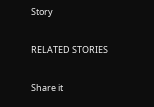Story

RELATED STORIES

Share it